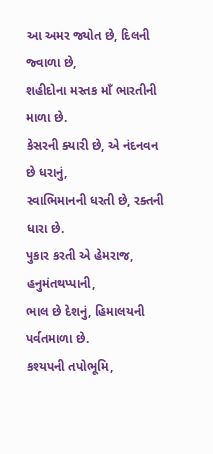આ અમર જ્યોત છે, દિલની જ્વાળા છે,
શહીદોના મસ્તક માઁ ભારતીની માળા છે.
કેસરની ક્યારી છે, એ નંદનવન છે ધરાનું,
સ્વાભિમાનની ધરતી છે, રક્તની ધારા છે.
પુકાર કરતી એ હેમરાજ, હનુમંતથપ્પાની,
ભાલ છે દેશનું, હિમાલયની પર્વતમાળા છે.
કશ્યપની તપોભૂમિ,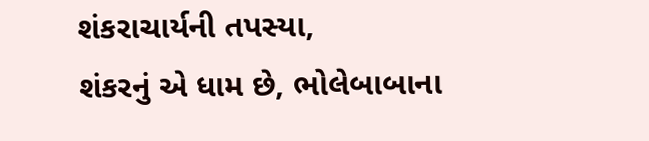શંકરાચાર્યની તપસ્યા,
શંકરનું એ ધામ છે, ભોલેબાબાના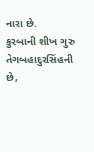નારા છે.
કુરબાની શીખ ગુરુ તેગબહાદુરસિંહની છે,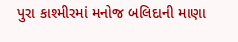પુરા કાશ્મીરમાં મનોજ બલિદાની માણા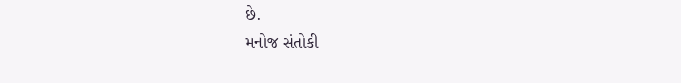છે.
મનોજ સંતોકી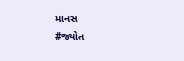માનસ
#જ્યોત